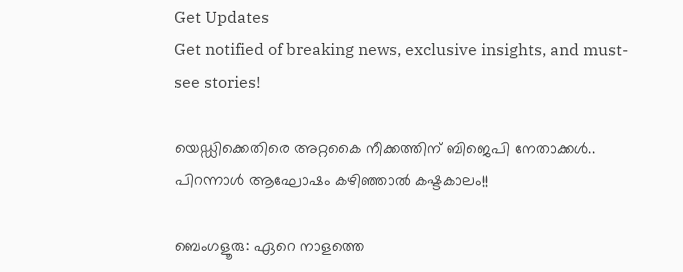Get Updates
Get notified of breaking news, exclusive insights, and must-see stories!

യെഡ്ഡിക്കെതിരെ അറ്റകൈ നീക്കത്തിന് ബിജെപി നേതാക്കള്‍.. പിറന്നാള്‍ ആഘോഷം കഴിഞ്ഞാല്‍ കഷ്ടകാലം!!

ബെംഗളൂരു: ഏറെ നാളത്തെ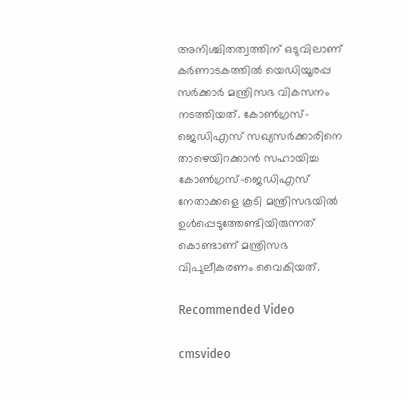അനിശ്ചിതത്വത്തിന് ഒടുവിലാണ് കര്‍ണാടകത്തില്‍ യെഡിയൂരപ്പ സര്‍ക്കാര്‍ മന്ത്രിസഭ വികസനം നടത്തിയത്. കോണ്‍ഗ്രസ്-ജെഡിഎസ് സഖ്യസര്‍ക്കാരിനെ താഴെയിറക്കാന്‍ സഹായിച്ച കോണ്‍ഗ്രസ്-ജെഡിഎസ് നേതാക്കളെ കൂടി മന്ത്രിസഭയില്‍ ഉള്‍പ്പെടുത്തേണ്ടിയിരുന്നത് കൊണ്ടാണ് മന്ത്രിസഭ വിപുലീകരണം വൈകിയത്.

Recommended Video

cmsvideo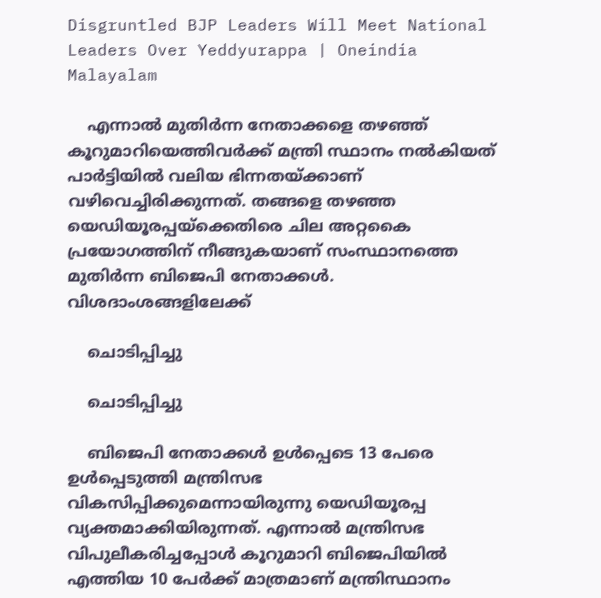Disgruntled BJP Leaders Will Meet National Leaders Over Yeddyurappa | Oneindia Malayalam

    എന്നാല്‍ മുതിര്‍ന്ന നേതാക്കളെ തഴഞ്ഞ് കൂറുമാറിയെത്തിവര്‍ക്ക് മന്ത്രി സ്ഥാനം നല്‍കിയത് പാര്‍ട്ടിയില്‍ വലിയ ഭിന്നതയ്ക്കാണ് വഴിവെച്ചിരിക്കുന്നത്. തങ്ങളെ തഴഞ്ഞ യെഡിയൂരപ്പയ്ക്കെതിരെ ചില അറ്റകൈ പ്രയോഗത്തിന് നീങ്ങുകയാണ് സംസ്ഥാനത്തെ മുതിര്‍ന്ന ബിജെപി നേതാക്കള്‍. വിശദാംശങ്ങളിലേക്ക്

    ചൊടിപ്പിച്ചു

    ചൊടിപ്പിച്ചു

    ബിജെപി നേതാക്കള്‍ ഉള്‍പ്പെടെ 13 പേരെ ഉള്‍പ്പെടുത്തി മന്ത്രിസഭ വികസിപ്പിക്കുമെന്നായിരുന്നു യെഡിയൂരപ്പ വ്യക്തമാക്കിയിരുന്നത്. എന്നാല്‍ മന്ത്രിസഭ വിപുലീകരിച്ചപ്പോള്‍ കൂറുമാറി ബിജെപിയില്‍ എത്തിയ 10 പേര്‍ക്ക് മാത്രമാണ് മന്ത്രിസ്ഥാനം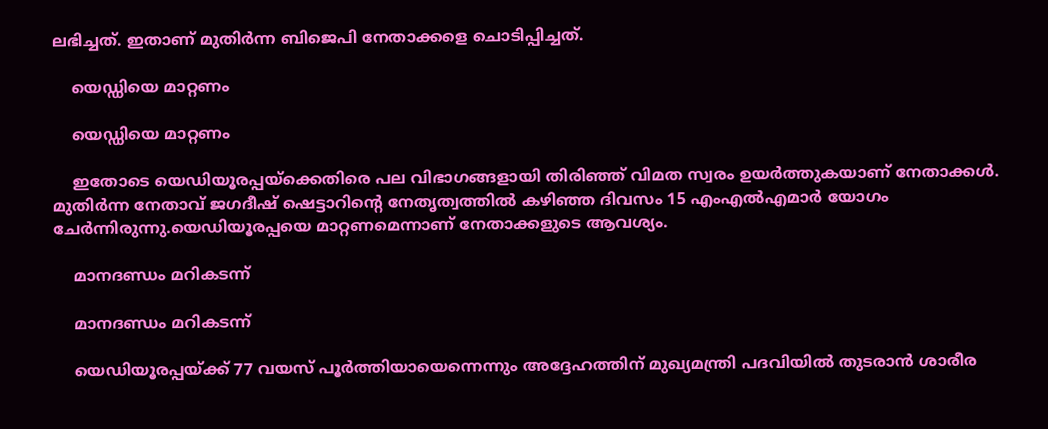ലഭിച്ചത്. ഇതാണ് മുതിര്‍ന്ന ബിജെപി നേതാക്കളെ ചൊടിപ്പിച്ചത്.

    യെഡ്ഡിയെ മാറ്റണം

    യെഡ്ഡിയെ മാറ്റണം

    ഇതോടെ യെഡിയൂരപ്പയ്ക്കെതിരെ പല വിഭാഗങ്ങളായി തിരിഞ്ഞ് വിമത സ്വരം ഉയര്‍ത്തുകയാണ് നേതാക്കള്‍. മുതിര്‍ന്ന നേതാവ് ജഗദീഷ് ഷെട്ടാറിന്‍റെ നേതൃത്വത്തില്‍ കഴിഞ്ഞ ദിവസം 15 എംഎല്‍എമാര്‍ യോഗം ചേര്‍ന്നിരുന്നു.യെഡിയൂരപ്പയെ മാറ്റണമെന്നാണ് നേതാക്കളുടെ ആവശ്യം.

    മാനദണ്ഡം മറികടന്ന്

    മാനദണ്ഡം മറികടന്ന്

    യെഡിയൂരപ്പയ്ക്ക് 77 വയസ് പൂര്‍ത്തിയായെന്നെന്നും അദ്ദേഹത്തിന് മുഖ്യമന്ത്രി പദവിയില്‍ തുടരാന്‍ ശാരീര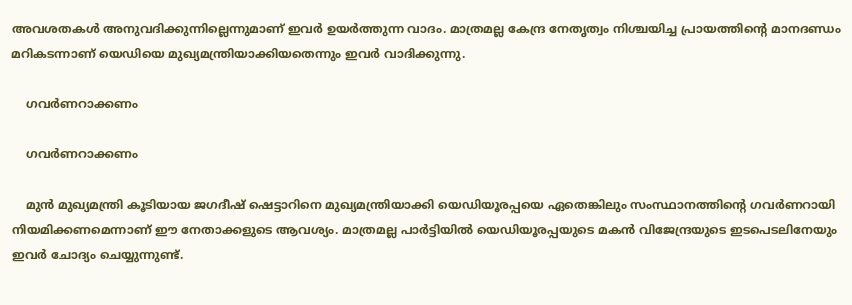അവശതകള്‍ അനുവദിക്കുന്നില്ലെന്നുമാണ് ഇവര്‍ ഉയര്‍ത്തുന്ന വാദം. മാത്രമല്ല കേന്ദ്ര നേതൃത്വം നിശ്ചയിച്ച പ്രായത്തിന്‍റെ മാനദണ്ഡം മറികടന്നാണ് യെഡിയെ മുഖ്യമന്ത്രിയാക്കിയതെന്നും ഇവര്‍ വാദിക്കുന്നു.

    ഗവര്‍ണറാക്കണം

    ഗവര്‍ണറാക്കണം

    മുന്‍ മുഖ്യമന്ത്രി കൂടിയായ ജഗദീഷ് ഷെട്ടാറിനെ മുഖ്യമന്ത്രിയാക്കി യെഡിയൂരപ്പയെ ഏതെങ്കിലും സംസ്ഥാനത്തിന്‍റെ ഗവര്‍ണറായി നിയമിക്കണമെന്നാണ് ഈ നേതാക്കളുടെ ആവശ്യം. മാത്രമല്ല പാര്‍ട്ടിയില്‍ യെഡിയൂരപ്പയുടെ മകന്‍ വിജേന്ദ്രയുടെ ഇടപെടലിനേയും ഇവര്‍ ചോദ്യം ചെയ്യുന്നുണ്ട്.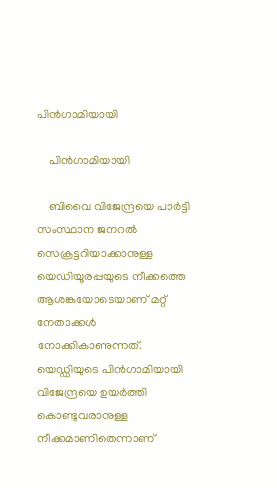പിന്‍ഗാമിയായി

    പിന്‍ഗാമിയായി

    ബിവൈ വിജേന്ദ്രയെ പാര്‍ട്ടി സംസ്ഥാന ജനറല്‍ സെക്രട്ടറിയാക്കാനുള്ള യെഡിയൂരപ്പയുടെ നീക്കത്തെ ആശങ്കയോടെയാണ് മറ്റ് നേതാക്കള്‍ നോക്കികാണുന്നത്. യെഡ്ഡിയുടെ പിന്‍ഗാമിയായി വിജേന്ദ്രയെ ഉയര്‍ത്തി കൊണ്ടുവരാനുള്ള നീക്കമാണിതെന്നാണ്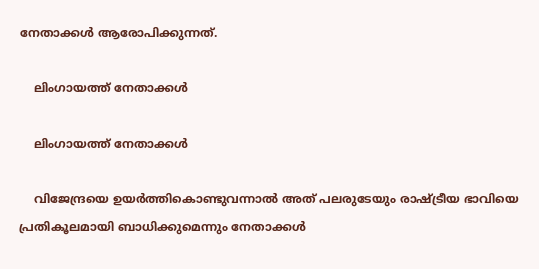നേതാക്കള്‍ ആരോപിക്കുന്നത്.

    ലിംഗായത്ത് നേതാക്കള്‍

    ലിംഗായത്ത് നേതാക്കള്‍

    വിജേന്ദ്രയെ ഉയര്‍ത്തികൊണ്ടുവന്നാല്‍ അത് പലരുടേയും രാഷ്ട്രീയ ഭാവിയെ പ്രതികൂലമായി ബാധിക്കുമെന്നും നേതാക്കള്‍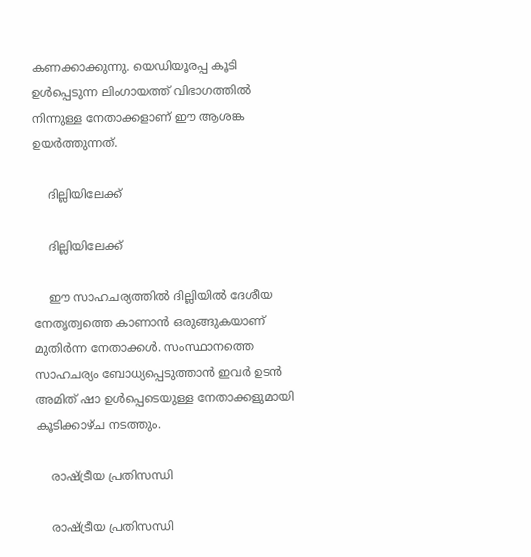കണക്കാക്കുന്നു. യെഡിയൂരപ്പ കൂടി ഉള്‍പ്പെടുന്ന ലിംഗായത്ത് വിഭാഗത്തില്‍ നിന്നുള്ള നേതാക്കളാണ് ഈ ആശങ്ക ഉയര്‍ത്തുന്നത്.

    ദില്ലിയിലേക്ക്

    ദില്ലിയിലേക്ക്

    ഈ സാഹചര്യത്തില്‍ ദില്ലിയില്‍ ദേശീയ നേതൃത്വത്തെ കാണാന്‍ ഒരുങ്ങുകയാണ് മുതിര്‍ന്ന നേതാക്കള്‍. സംസ്ഥാനത്തെ സാഹചര്യം ബോധ്യപ്പെടുത്താന്‍ ഇവര്‍ ഉടന്‍ അമിത് ഷാ ഉള്‍പ്പെടെയുള്ള നേതാക്കളുമായി കൂടിക്കാഴ്ച നടത്തും.

    രാഷ്ട്രീയ പ്രതിസന്ധി

    രാഷ്ട്രീയ പ്രതിസന്ധി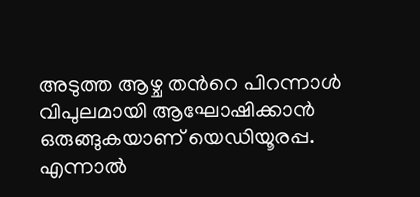അടുത്ത ആഴ്ച തന്‍റെ പിറന്നാള്‍ വിപുലമായി ആഘോഷിക്കാന്‍ ഒരുങ്ങുകയാണ് യെഡിയൂരപ്പ. എന്നാല്‍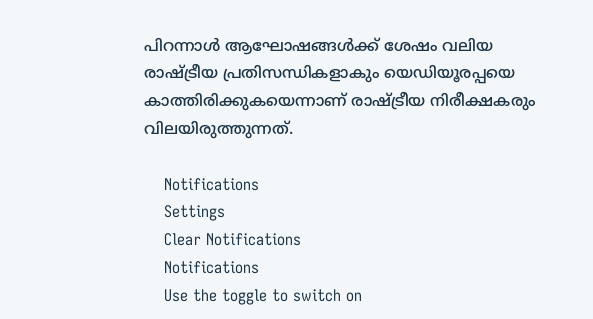പിറന്നാള്‍ ആഘോഷങ്ങള്‍ക്ക് ശേഷം വലിയ രാഷ്ട്രീയ പ്രതിസന്ധികളാകും യെഡിയൂരപ്പയെ കാത്തിരിക്കുകയെന്നാണ് രാഷ്ട്രീയ നിരീക്ഷകരും വിലയിരുത്തുന്നത്.

    Notifications
    Settings
    Clear Notifications
    Notifications
    Use the toggle to switch on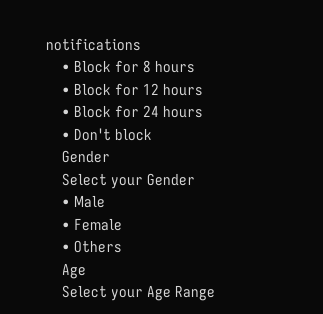notifications
    • Block for 8 hours
    • Block for 12 hours
    • Block for 24 hours
    • Don't block
    Gender
    Select your Gender
    • Male
    • Female
    • Others
    Age
    Select your Age Range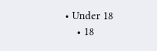• Under 18
    • 18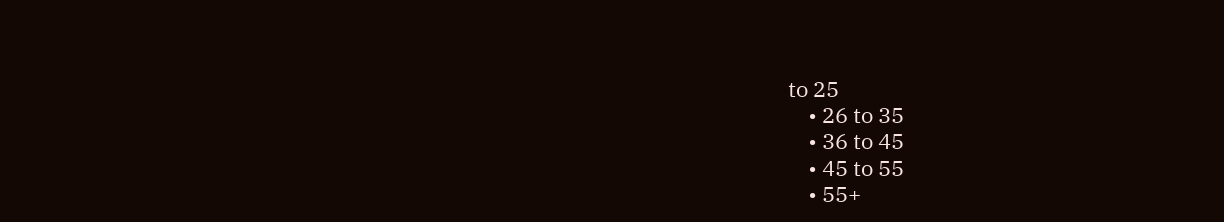to 25
    • 26 to 35
    • 36 to 45
    • 45 to 55
    • 55+